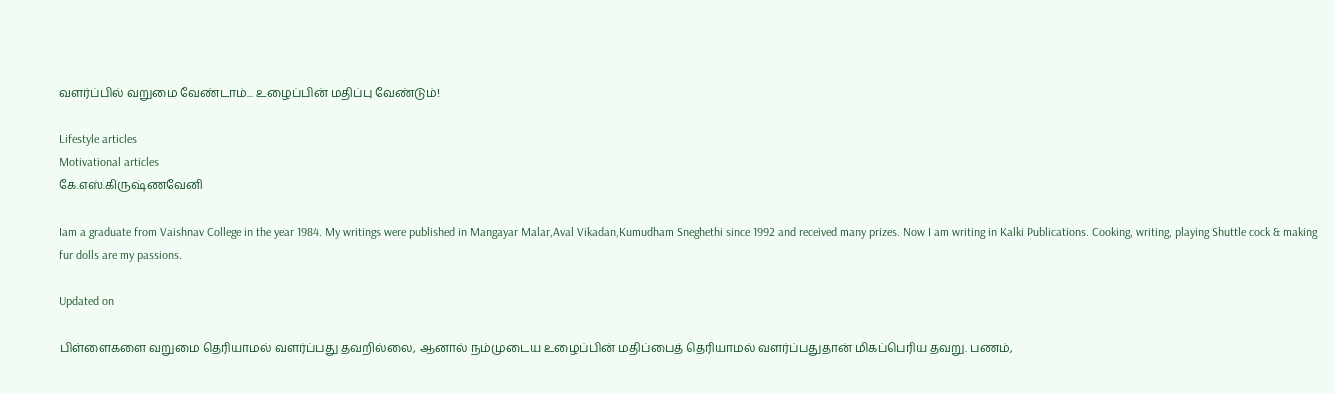வளர்ப்பில் வறுமை வேண்டாம்... உழைப்பின் மதிப்பு வேண்டும்!

Lifestyle articles
Motivational articles
கே.எஸ்.கிருஷ்ணவேனி

Iam a graduate from Vaishnav College in the year 1984. My writings were published in Mangayar Malar,Aval Vikadan,Kumudham Sneghethi since 1992 and received many prizes. Now I am writing in Kalki Publications. Cooking, writing, playing Shuttle cock & making fur dolls are my passions.

Updated on

பிள்ளைகளை வறுமை தெரியாமல் வளர்ப்பது தவறில்லை, ஆனால் நம்முடைய உழைப்பின் மதிப்பைத் தெரியாமல் வளர்ப்பதுதான் மிகப்பெரிய தவறு. பணம்,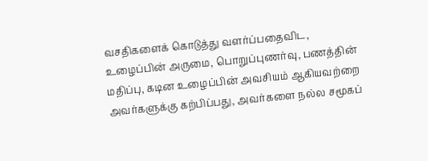வசதிகளைக் கொடுத்து வளர்ப்பதைவிட, உழைப்பின் அருமை, பொறுப்புணர்வு, பணத்தின் மதிப்பு, கடின உழைப்பின் அவசியம் ஆகியவற்றை அவர்களுக்கு கற்பிப்பது, அவர்களை நல்ல சமூகப்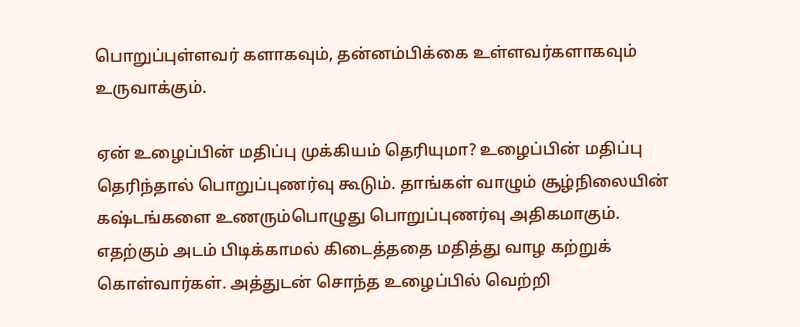பொறுப்புள்ளவர் களாகவும், தன்னம்பிக்கை உள்ளவர்களாகவும் உருவாக்கும்.

ஏன் உழைப்பின் மதிப்பு முக்கியம் தெரியுமா? உழைப்பின் மதிப்பு தெரிந்தால் பொறுப்புணர்வு கூடும். தாங்கள் வாழும் சூழ்நிலையின் கஷ்டங்களை உணரும்பொழுது பொறுப்புணர்வு அதிகமாகும். எதற்கும் அடம் பிடிக்காமல் கிடைத்ததை மதித்து வாழ கற்றுக் கொள்வார்கள். அத்துடன் சொந்த உழைப்பில் வெற்றி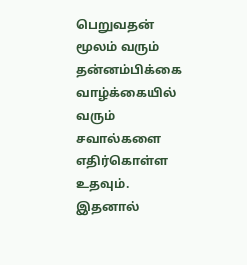பெறுவதன் மூலம் வரும் தன்னம்பிக்கை வாழ்க்கையில் வரும் சவால்களை எதிர்கொள்ள உதவும். இதனால்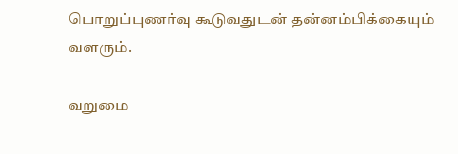பொறுப்புணர்வு கூடுவதுடன் தன்னம்பிக்கையும் வளரும்.

வறுமை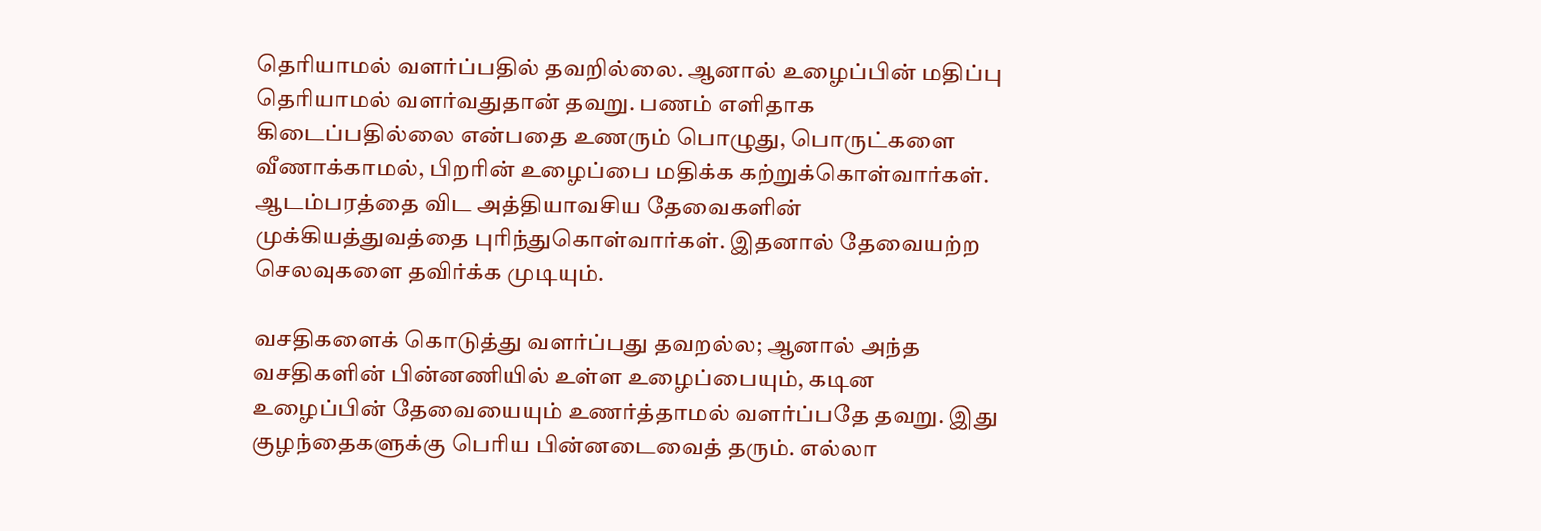தெரியாமல் வளர்ப்பதில் தவறில்லை. ஆனால் உழைப்பின் மதிப்பு தெரியாமல் வளர்வதுதான் தவறு. பணம் எளிதாக கிடைப்பதில்லை என்பதை உணரும் பொழுது, பொருட்களை வீணாக்காமல், பிறரின் உழைப்பை மதிக்க கற்றுக்கொள்வார்கள். ஆடம்பரத்தை விட அத்தியாவசிய தேவைகளின் முக்கியத்துவத்தை புரிந்துகொள்வார்கள். இதனால் தேவையற்ற செலவுகளை தவிர்க்க முடியும்.

வசதிகளைக் கொடுத்து வளர்ப்பது தவறல்ல; ஆனால் அந்த வசதிகளின் பின்னணியில் உள்ள உழைப்பையும், கடின உழைப்பின் தேவையையும் உணர்த்தாமல் வளர்ப்பதே தவறு. இது குழந்தைகளுக்கு பெரிய பின்னடைவைத் தரும். எல்லா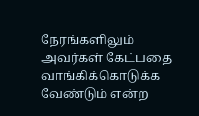நேரங்களிலும் அவர்கள் கேட்பதை வாங்கிக்கொடுக்க வேண்டும் என்ற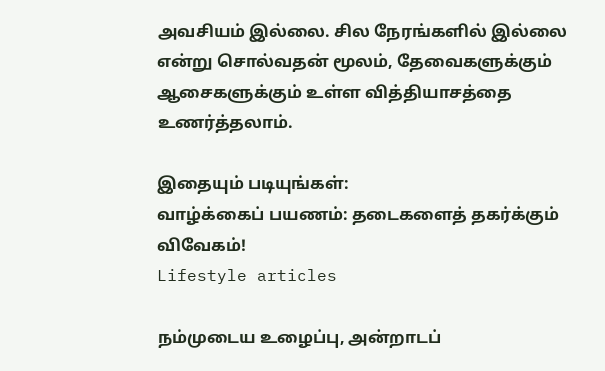அவசியம் இல்லை. சில நேரங்களில் இல்லை என்று சொல்வதன் மூலம், தேவைகளுக்கும் ஆசைகளுக்கும் உள்ள வித்தியாசத்தை உணர்த்தலாம்.

இதையும் படியுங்கள்:
வாழ்க்கைப் பயணம்: தடைகளைத் தகர்க்கும் விவேகம்!
Lifestyle articles

நம்முடைய உழைப்பு, அன்றாடப்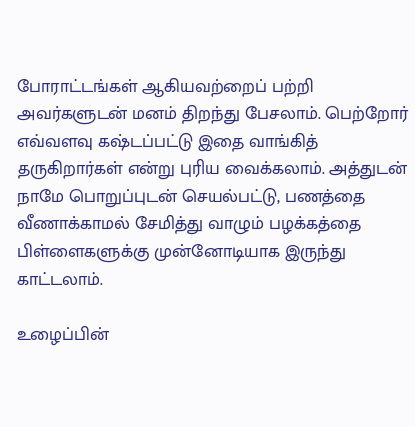போராட்டங்கள் ஆகியவற்றைப் பற்றி அவர்களுடன் மனம் திறந்து பேசலாம். பெற்றோர் எவ்வளவு கஷ்டப்பட்டு இதை வாங்கித் தருகிறார்கள் என்று புரிய வைக்கலாம். அத்துடன் நாமே பொறுப்புடன் செயல்பட்டு, பணத்தை வீணாக்காமல் சேமித்து வாழும் பழக்கத்தை பிள்ளைகளுக்கு முன்னோடியாக இருந்து காட்டலாம்.

உழைப்பின்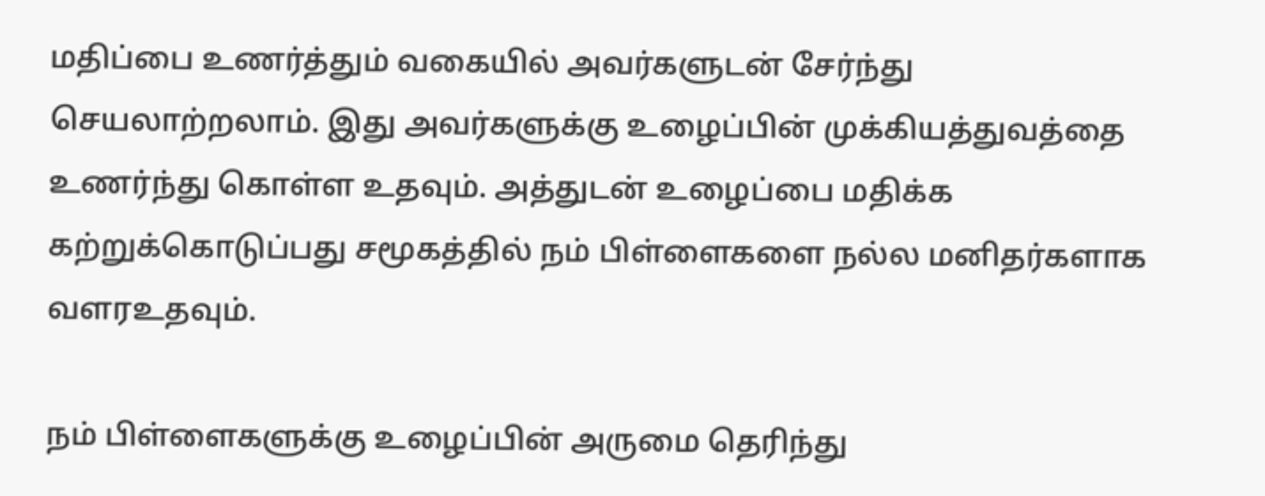மதிப்பை உணர்த்தும் வகையில் அவர்களுடன் சேர்ந்து செயலாற்றலாம். இது அவர்களுக்கு உழைப்பின் முக்கியத்துவத்தை உணர்ந்து கொள்ள உதவும். அத்துடன் உழைப்பை மதிக்க கற்றுக்கொடுப்பது சமூகத்தில் நம் பிள்ளைகளை நல்ல மனிதர்களாக வளரஉதவும்.

நம் பிள்ளைகளுக்கு உழைப்பின் அருமை தெரிந்து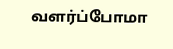வளர்ப்போமா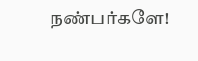நண்பர்களே!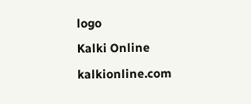logo
Kalki Online
kalkionline.com